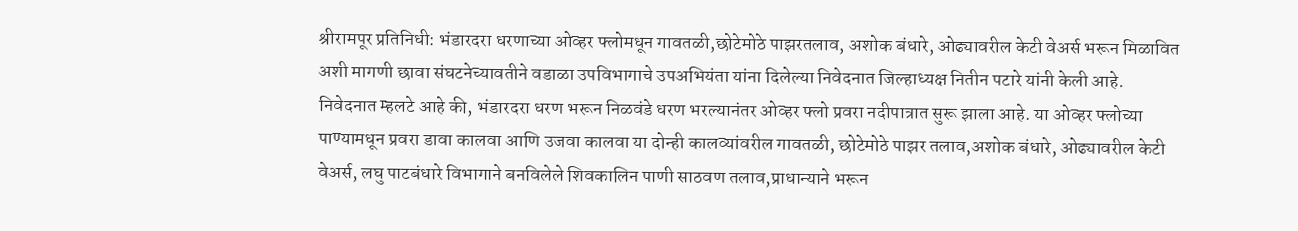श्रीरामपूर प्रतिनिधी: भंडारदरा धरणाच्या ओव्हर फ्लोमधून गावतळी,छोटेमोठे पाझरतलाव, अशोक बंधारे, ओढ्यावरील केटी वेअर्स भरून मिळावित अशी मागणी छावा संघटनेच्यावतीने वडाळा उपविभागाचे उपअभियंता यांना दिलेल्या निवेदनात जिल्हाध्यक्ष नितीन पटारे यांनी केली आहे.
निवेदनात म्हलटे आहे की, भंडारदरा धरण भरून निळवंडे धरण भरल्यानंतर ओव्हर फ्लो प्रवरा नदीपात्रात सुरू झाला आहे. या ओव्हर फ्लोच्या पाण्यामधून प्रवरा डावा कालवा आणि उजवा कालवा या दोन्ही कालव्यांवरील गावतळी, छोटेमोठे पाझर तलाव,अशोक बंधारे, ओढ्यावरील केटी वेअर्स, लघु पाटबंधारे विभागाने बनविलेले शिवकालिन पाणी साठवण तलाव,प्राधान्याने भरून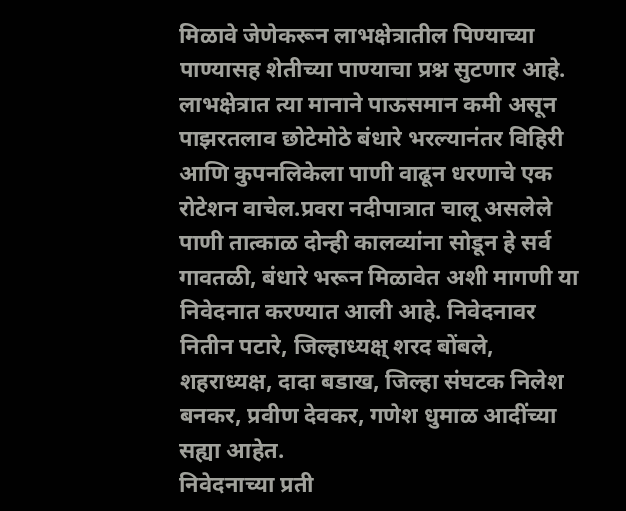मिळावे जेणेकरून लाभक्षेत्रातील पिण्याच्या पाण्यासह शेतीच्या पाण्याचा प्रश्न सुटणार आहे. लाभक्षेत्रात त्या मानाने पाऊसमान कमी असून पाझरतलाव छोटेमोठे बंधारे भरल्यानंतर विहिरी आणि कुपनलिकेला पाणी वाढून धरणाचे एक रोटेशन वाचेल.प्रवरा नदीपात्रात चालू असलेले पाणी तात्काळ दोन्ही कालव्यांना सोडून हे सर्व गावतळी, बंधारे भरून मिळावेत अशी मागणी या निवेदनात करण्यात आली आहे. निवेदनावर नितीन पटारे, जिल्हाध्यक्ष् शरद बोंबले, शहराध्यक्ष, दादा बडाख, जिल्हा संघटक निलेश बनकर, प्रवीण देवकर, गणेश धुमाळ आदींच्या सह्या आहेत.
निवेदनाच्या प्रती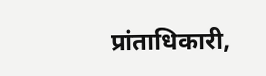प्रांताधिकारी,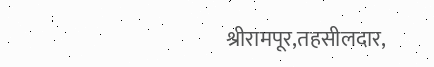श्रीरामपूर,तहसीलदार,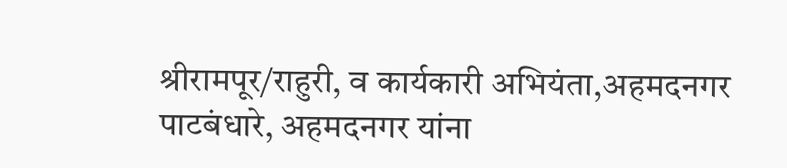श्रीरामपूर/राहुरी, व कार्यकारी अभियंता,अहमदनगर पाटबंधारे, अहमदनगर यांना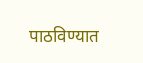पाठविण्यात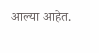आल्या आहेत.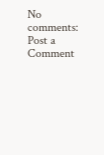No comments:
Post a Comment